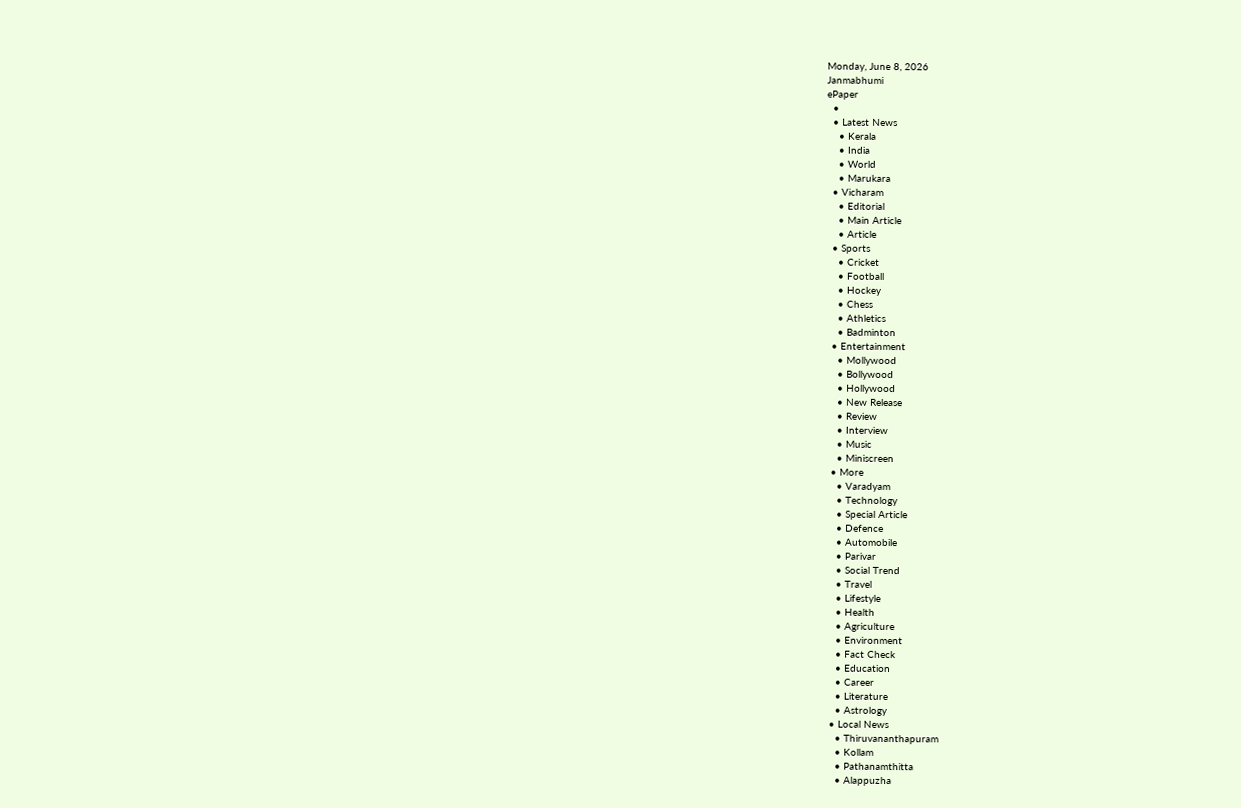Monday, June 8, 2026
Janmabhumi
ePaper
  •
  • Latest News
    • Kerala
    • India
    • World
    • Marukara
  • Vicharam
    • Editorial
    • Main Article
    • Article
  • Sports
    • Cricket
    • Football
    • Hockey
    • Chess
    • Athletics
    • Badminton
  • Entertainment
    • Mollywood
    • Bollywood
    • Hollywood
    • New Release
    • Review
    • Interview
    • Music
    • Miniscreen
  • More
    • Varadyam
    • Technology
    • Special Article
    • Defence
    • Automobile
    • Parivar
    • Social Trend
    • Travel
    • Lifestyle
    • Health
    • Agriculture
    • Environment
    • Fact Check
    • Education
    • Career
    • Literature
    • Astrology
  • Local News
    • Thiruvananthapuram
    • Kollam
    • Pathanamthitta
    • Alappuzha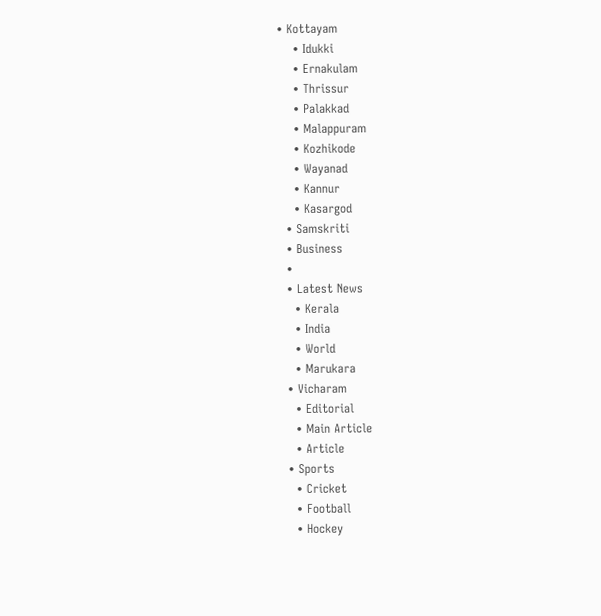• Kottayam
    • Idukki
    • Ernakulam
    • Thrissur
    • Palakkad
    • Malappuram
    • Kozhikode
    • Wayanad
    • Kannur
    • Kasargod
  • Samskriti
  • Business
  •
  • Latest News
    • Kerala
    • India
    • World
    • Marukara
  • Vicharam
    • Editorial
    • Main Article
    • Article
  • Sports
    • Cricket
    • Football
    • Hockey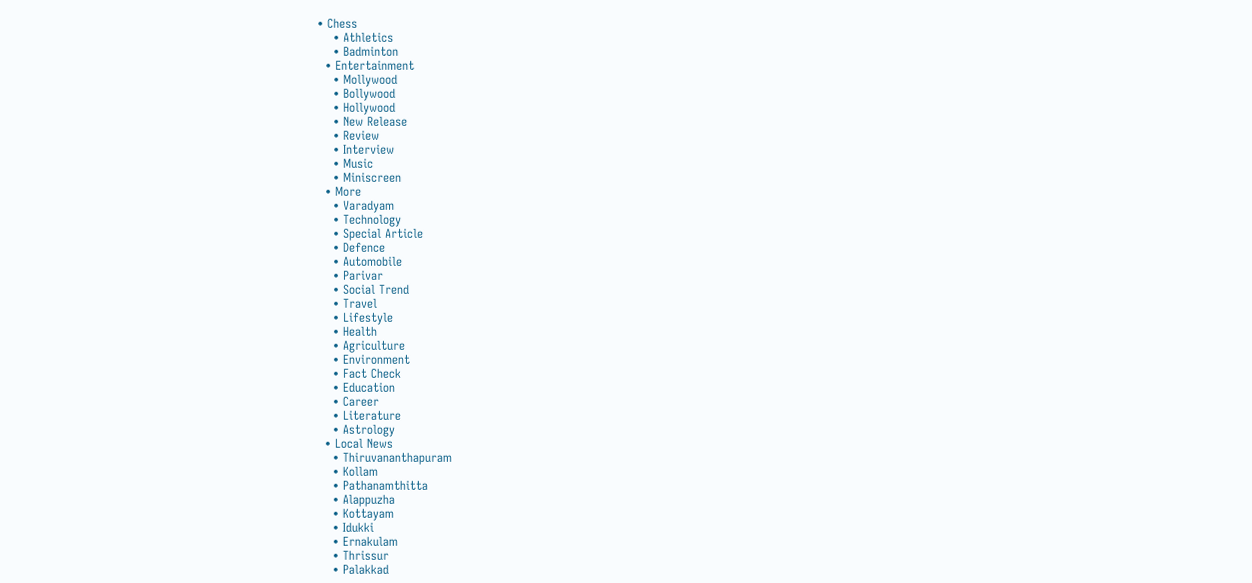• Chess
    • Athletics
    • Badminton
  • Entertainment
    • Mollywood
    • Bollywood
    • Hollywood
    • New Release
    • Review
    • Interview
    • Music
    • Miniscreen
  • More
    • Varadyam
    • Technology
    • Special Article
    • Defence
    • Automobile
    • Parivar
    • Social Trend
    • Travel
    • Lifestyle
    • Health
    • Agriculture
    • Environment
    • Fact Check
    • Education
    • Career
    • Literature
    • Astrology
  • Local News
    • Thiruvananthapuram
    • Kollam
    • Pathanamthitta
    • Alappuzha
    • Kottayam
    • Idukki
    • Ernakulam
    • Thrissur
    • Palakkad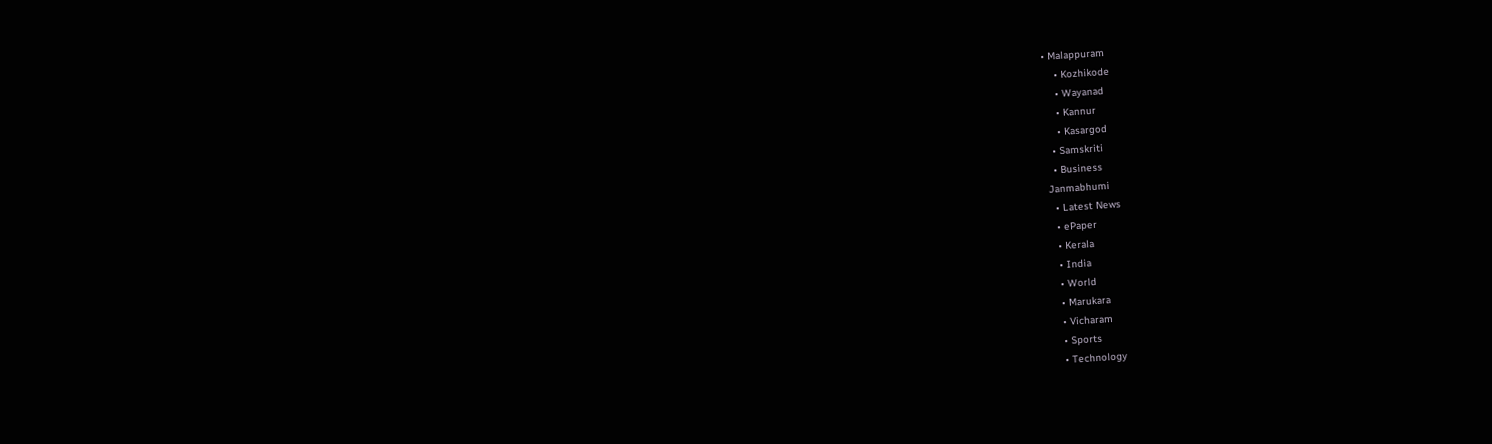• Malappuram
    • Kozhikode
    • Wayanad
    • Kannur
    • Kasargod
  • Samskriti
  • Business
Janmabhumi
  • Latest News
  • ePaper
  • Kerala
  • India
  • World
  • Marukara
  • Vicharam
  • Sports
  • Technology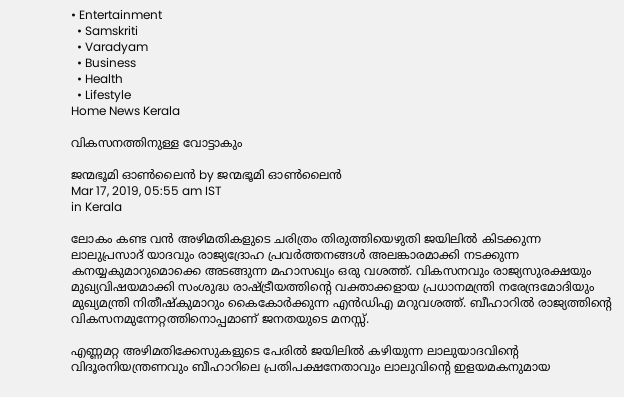• Entertainment
  • Samskriti
  • Varadyam
  • Business
  • Health
  • Lifestyle
Home News Kerala

വികസനത്തിനുള്ള വോട്ടാകും

ജന്മഭൂമി ഓണ്‍ലൈന്‍ by ജന്മഭൂമി ഓണ്‍ലൈന്‍
Mar 17, 2019, 05:55 am IST
in Kerala

ലോകം കണ്ട വന്‍ അഴിമതികളുടെ ചരിത്രം തിരുത്തിയെഴുതി ജയിലില്‍ കിടക്കുന്ന ലാലുപ്രസാദ് യാദവും രാജ്യദ്രോഹ പ്രവര്‍ത്തനങ്ങള്‍ അലങ്കാരമാക്കി നടക്കുന്ന കനയ്യകുമാറുമൊക്കെ അടങ്ങുന്ന മഹാസഖ്യം ഒരു വശത്ത്. വികസനവും രാജ്യസുരക്ഷയും മുഖ്യവിഷയമാക്കി സംശുദ്ധ രാഷ്‌ട്രീയത്തിന്റെ വക്താക്കളായ പ്രധാനമന്ത്രി നരേന്ദ്രമോദിയും മുഖ്യമന്ത്രി നിതീഷ്‌കുമാറും കൈകോര്‍ക്കുന്ന എന്‍ഡിഎ മറുവശത്ത്. ബീഹാറില്‍ രാജ്യത്തിന്റെ വികസനമുന്നേറ്റത്തിനൊപ്പമാണ് ജനതയുടെ മനസ്സ്.

എണ്ണമറ്റ അഴിമതിക്കേസുകളുടെ പേരില്‍ ജയിലില്‍ കഴിയുന്ന ലാലുയാദവിന്റെ വിദൂരനിയന്ത്രണവും ബീഹാറിലെ പ്രതിപക്ഷനേതാവും ലാലുവിന്റെ ഇളയമകനുമായ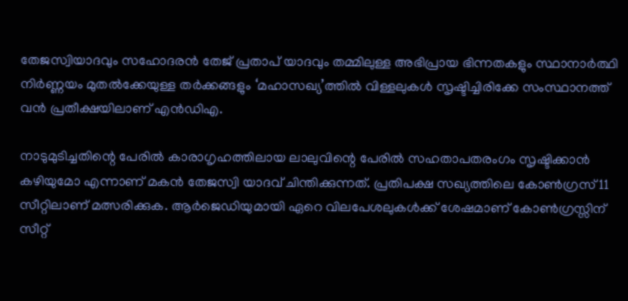തേജസ്വിയാദവും സഹോദരന്‍ തേജ് പ്രതാപ് യാദവും തമ്മിലുള്ള അഭിപ്രായ ഭിന്നതകളും സ്ഥാനാര്‍ത്ഥി നിര്‍ണ്ണയം മുതല്‍ക്കേയുള്ള തര്‍ക്കങ്ങളും ‘മഹാസഖ്യ’ത്തില്‍ വിള്ളലുകള്‍ സൃഷ്ടിച്ചിരിക്കേ സംസ്ഥാനത്ത് വന്‍ പ്രതീക്ഷയിലാണ് എന്‍ഡിഎ.

നാടുമുടിച്ചതിന്റെ പേരില്‍ കാരാഗൃഹത്തിലായ ലാലുവിന്റെ പേരില്‍ സഹതാപതരംഗം സൃഷ്ടിക്കാന്‍ കഴിയുമോ എന്നാണ് മകന്‍ തേജസ്വി യാദവ് ചിന്തിക്കുന്നത്. പ്രതിപക്ഷ സഖ്യത്തിലെ കോണ്‍ഗ്രസ് 11 സീറ്റിലാണ് മത്സരിക്കുക. ആര്‍ജെഡിയുമായി ഏറെ വിലപേശലുകള്‍ക്ക് ശേഷമാണ് കോണ്‍ഗ്രസ്സിന് സീറ്റ്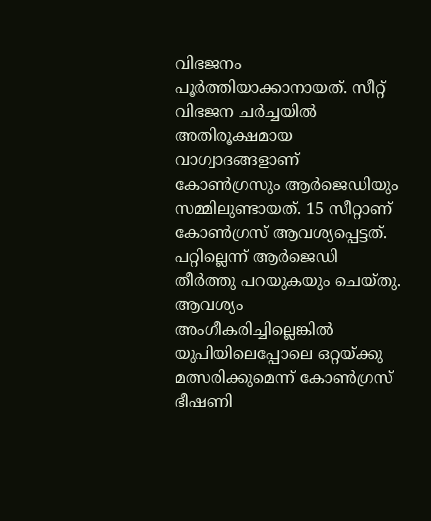വിഭജനം പൂര്‍ത്തിയാക്കാനായത്. സീറ്റ് വിഭജന ചര്‍ച്ചയില്‍ അതിരൂക്ഷമായ വാഗ്വാദങ്ങളാണ് കോണ്‍ഗ്രസും ആര്‍ജെഡിയും സമ്മിലുണ്ടായത്. 15 സീറ്റാണ് കോണ്‍ഗ്രസ് ആവശ്യപ്പെട്ടത്. പറ്റില്ലെന്ന് ആര്‍ജെഡി തീര്‍ത്തു പറയുകയും ചെയ്തു. ആവശ്യം അംഗീകരിച്ചില്ലെങ്കില്‍ യുപിയിലെപ്പോലെ ഒറ്റയ്‌ക്കു മത്സരിക്കുമെന്ന് കോണ്‍ഗ്രസ് ഭീഷണി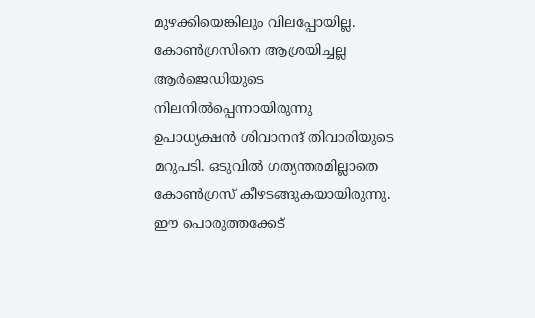മുഴക്കിയെങ്കിലും വിലപ്പോയില്ല. കോണ്‍ഗ്രസിനെ ആശ്രയിച്ചല്ല ആര്‍ജെഡിയുടെ നിലനില്‍പ്പെന്നായിരുന്നു ഉപാധ്യക്ഷന്‍ ശിവാനന്ദ് തിവാരിയുടെ മറുപടി. ഒടുവില്‍ ഗത്യന്തരമില്ലാതെ കോണ്‍ഗ്രസ് കീഴടങ്ങുകയായിരുന്നു. ഈ പൊരുത്തക്കേട്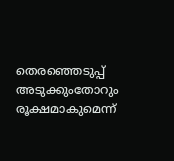തെരഞ്ഞെടുപ്പ് അടുക്കുംതോറും രൂക്ഷമാകുമെന്ന്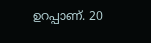ഉറപ്പാണ്. 20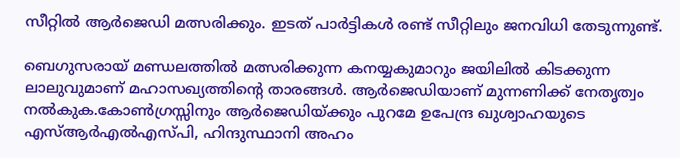സീറ്റില്‍ ആര്‍ജെഡി മത്സരിക്കും. ഇടത് പാര്‍ട്ടികള്‍ രണ്ട് സീറ്റിലും ജനവിധി തേടുന്നുണ്ട്.

ബെഗുസരായ് മണ്ഡലത്തില്‍ മത്സരിക്കുന്ന കനയ്യകുമാറും ജയിലില്‍ കിടക്കുന്ന ലാലുവുമാണ് മഹാസഖ്യത്തിന്റെ താരങ്ങള്‍. ആര്‍ജെഡിയാണ് മുന്നണിക്ക് നേതൃത്വം നല്‍കുക.കോണ്‍ഗ്രസ്സിനും ആര്‍ജെഡിയ്‌ക്കും പുറമേ ഉപേന്ദ്ര ഖുശ്വാഹയുടെ എസ്ആര്‍എല്‍എസ്പി, ഹിന്ദുസ്ഥാനി അഹം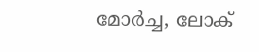മോര്‍ച്ച, ലോക്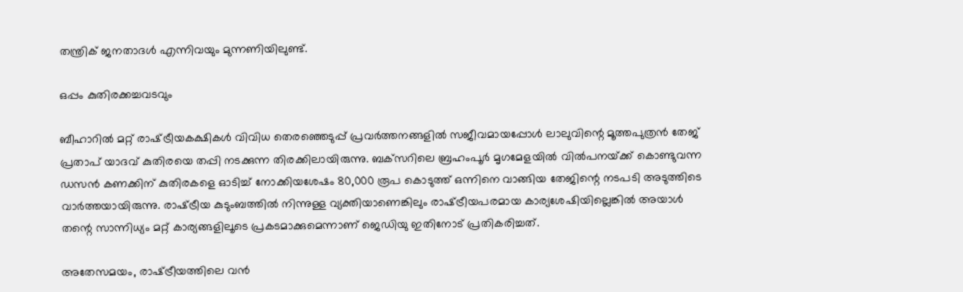തന്ത്രിക് ജനതാദള്‍ എന്നിവയും മുന്നണിയിലുണ്ട്.

ഒപ്പം കുതിരക്കച്ചവടവും

ബീഹാറില്‍ മറ്റ് രാഷ്‌ട്രീയകക്ഷികള്‍ വിവിധ തെരഞ്ഞെടുപ്പ് പ്രവര്‍ത്തനങ്ങളില്‍ സജീവമായപ്പോള്‍ ലാലുവിന്റെ മൂത്തപുത്രന്‍ തേജ് പ്രതാപ് യാദവ് കുതിരയെ തപ്പി നടക്കുന്ന തിരക്കിലായിരുന്നു. ബക്‌സറിലെ ബ്രഹംപൂര്‍ മൃഗമേളയില്‍ വില്‍പനയ്‌ക്ക് കൊണ്ടുവന്ന ഡസന്‍ കണക്കിന് കുതിരകളെ ഓടിച്ച് നോക്കിയശേഷം 80,000 രൂപ കൊടുത്ത് ഒന്നിനെ വാങ്ങിയ തേജിന്റെ നടപടി അടുത്തിടെ വാര്‍ത്തയായിരുന്നു. രാഷ്‌ട്രീയ കുടുംബത്തില്‍ നിന്നുള്ള വ്യക്തിയാണെങ്കിലും രാഷ്‌ട്രീയപരമായ കാര്യശേഷിയില്ലെങ്കില്‍ അയാള്‍ തന്റെ സാന്നിധ്യം മറ്റ് കാര്യങ്ങളിലൂടെ പ്രകടമാക്കുമെന്നാണ് ജെഡിയു ഇതിനോട് പ്രതികരിച്ചത്.

അതേസമയം, രാഷ്‌ട്രീയത്തിലെ വന്‍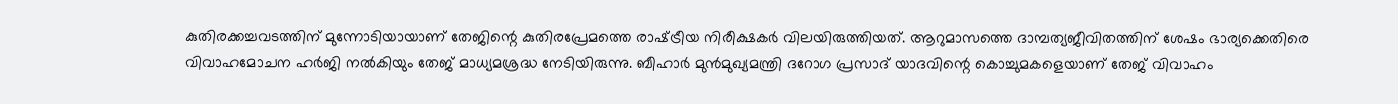കുതിരക്കച്ചവടത്തിന് മുന്നോടിയായാണ് തേജിന്റെ കുതിരപ്രേമത്തെ രാഷ്‌ട്രീയ നിരീക്ഷകര്‍ വിലയിരുത്തിയത്. ആറുമാസത്തെ ദാമ്പത്യജീവിതത്തിന് ശേഷം ഭാര്യക്കെതിരെ വിവാഹമോചന ഹര്‍ജി നല്‍കിയും തേജ് മാധ്യമശ്രദ്ധ നേടിയിരുന്നു. ബീഹാര്‍ മുന്‍മുഖ്യമന്ത്രി ദറോഗ പ്രസാദ് യാദവിന്റെ കൊച്ചുമകളെയാണ് തേജ് വിവാഹം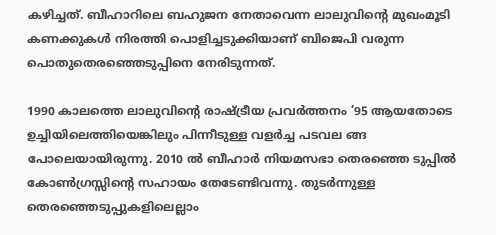കഴിച്ചത്. ബീഹാറിലെ ബഹുജന നേതാവെന്ന ലാലുവിന്റെ മുഖംമൂടി കണക്കുകള്‍ നിരത്തി പൊളിച്ചടുക്കിയാണ് ബിജെപി വരുന്ന പൊതുതെരഞ്ഞെടുപ്പിനെ നേരിടുന്നത്.

1990 കാലത്തെ ലാലുവിന്റെ രാഷ്‌ട്രീയ പ്രവര്‍ത്തനം ’95 ആയതോടെ ഉച്ചിയിലെത്തിയെങ്കിലും പിന്നീടുള്ള വളര്‍ച്ച പടവല ങ്ങ പോലെയായിരുന്നു. 2010 ല്‍ ബീഹാര്‍ നിയമസഭാ തെരഞ്ഞെ ടുപ്പില്‍ കോണ്‍ഗ്രസ്സിന്റെ സഹായം തേടേണ്ടിവന്നു. തുടര്‍ന്നുള്ള തെരഞ്ഞെടുപ്പുകളിലെല്ലാം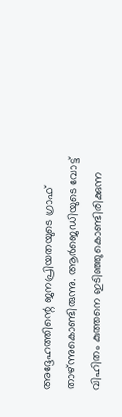അദ്ദേഹത്തിന്റെ ജനപ്രിയതയുടെ ഗ്രാഫ് താഴ്ന്നുകൊണ്ടിരുന്നു. ആര്‍ജെഡിയുടെ വോട്ട് വിഹിതം കുത്തനെ ഇടിഞ്ഞുകൊണ്ടിരിക്കുന്ന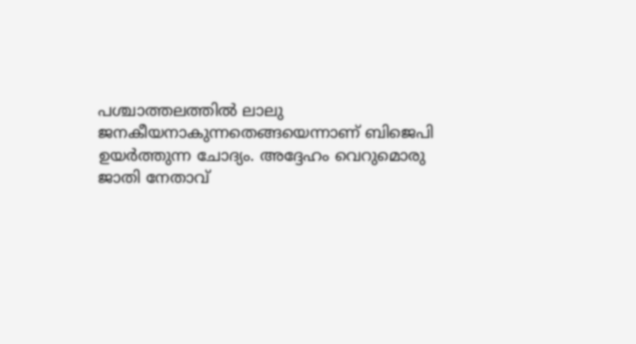പശ്ചാത്തലത്തില്‍ ലാലു ജനകീയനാകുന്നതെങ്ങയെന്നാണ് ബിജെപി ഉയര്‍ത്തുന്ന ചോദ്യം. അദ്ദേഹം വെറുമൊരു ജാതി നേതാവ്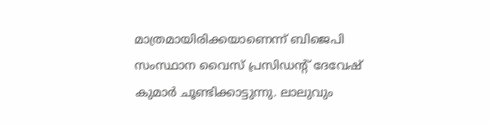മാത്രമായിരിക്കയാണെന്ന് ബിജെപി സംസ്ഥാന വൈസ് പ്രസിഡന്റ് ദേവേഷ് കുമാര്‍ ചൂണ്ടിക്കാട്ടുന്നു. ലാലുവും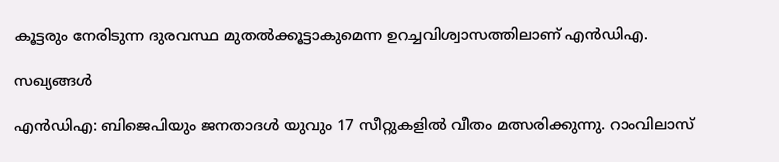കൂട്ടരും നേരിടുന്ന ദുരവസ്ഥ മുതല്‍ക്കൂട്ടാകുമെന്ന ഉറച്ചവിശ്വാസത്തിലാണ് എന്‍ഡിഎ.

സഖ്യങ്ങള്‍

എന്‍ഡിഎ: ബിജെപിയും ജനതാദള്‍ യുവും 17 സീറ്റുകളില്‍ വീതം മത്സരിക്കുന്നു. റാംവിലാസ്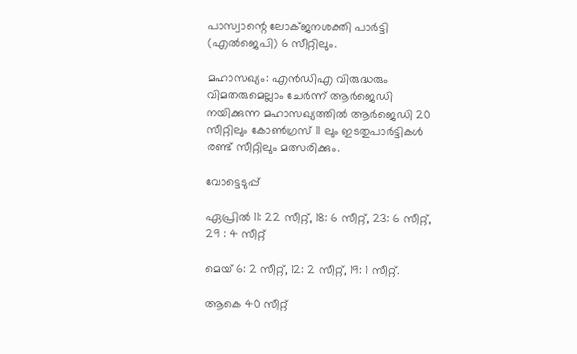പാസ്വാന്റെ ലോക്ജനശക്തി പാര്‍ട്ടി (എല്‍ജെപി) 6 സീറ്റിലും.

മഹാസഖ്യം: എന്‍ഡിഎ വിരുദ്ധരും വിമതരുമെല്ലാം ചേര്‍ന്ന് ആര്‍ജെഡി നയിക്കുന്ന മഹാസഖ്യത്തില്‍ ആര്‍ജെഡി 20 സീറ്റിലും കോണ്‍ഗ്രസ് 11 ലും ഇടതുപാര്‍ട്ടികള്‍ രണ്ട് സീറ്റിലും മത്സരിക്കും.

വോട്ടെടുപ്പ്

ഏപ്രില്‍ 11: 22 സീറ്റ്, 18: 6 സീറ്റ്, 23: 6 സീറ്റ്, 29 : 4 സീറ്റ്

മെയ് 6: 2 സീറ്റ്, 12: 2 സീറ്റ്, 19: 1 സീറ്റ്.

ആകെ 40 സീറ്റ്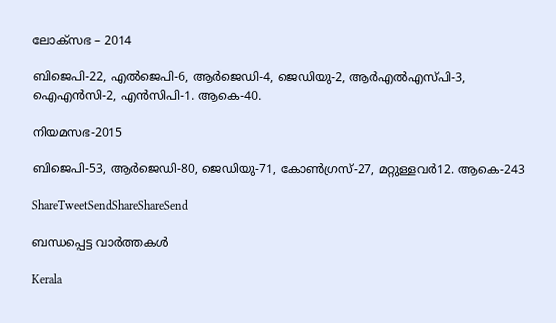ലോക്‌സഭ – 2014

ബിജെപി-22, എല്‍ജെപി-6, ആര്‍ജെഡി-4, ജെഡിയു-2, ആര്‍എല്‍എസ്പി-3, ഐഎന്‍സി-2, എന്‍സിപി-1. ആകെ-40.

നിയമസഭ-2015

ബിജെപി-53, ആര്‍ജെഡി-80, ജെഡിയു-71, കോണ്‍ഗ്രസ്-27, മറ്റുള്ളവര്‍12. ആകെ-243

ShareTweetSendShareShareSend

ബന്ധപ്പെട്ട വാര്‍ത്തകള്‍

Kerala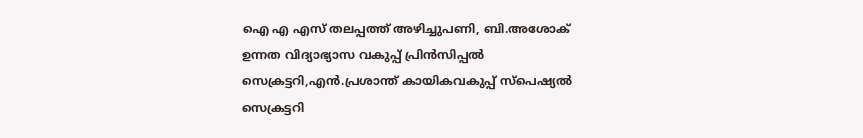ഐ എ എസ് തലപ്പത്ത് അഴിച്ചുപണി, ബി.അശോക് ഉന്നത വിദ്യാഭ്യാസ വകുപ്പ് പ്രിന്‍സിപ്പല്‍ സെക്രട്ടറി,എന്‍.പ്രശാന്ത് കായികവകുപ്പ് സ്‌പെഷ്യല്‍ സെക്രട്ടറി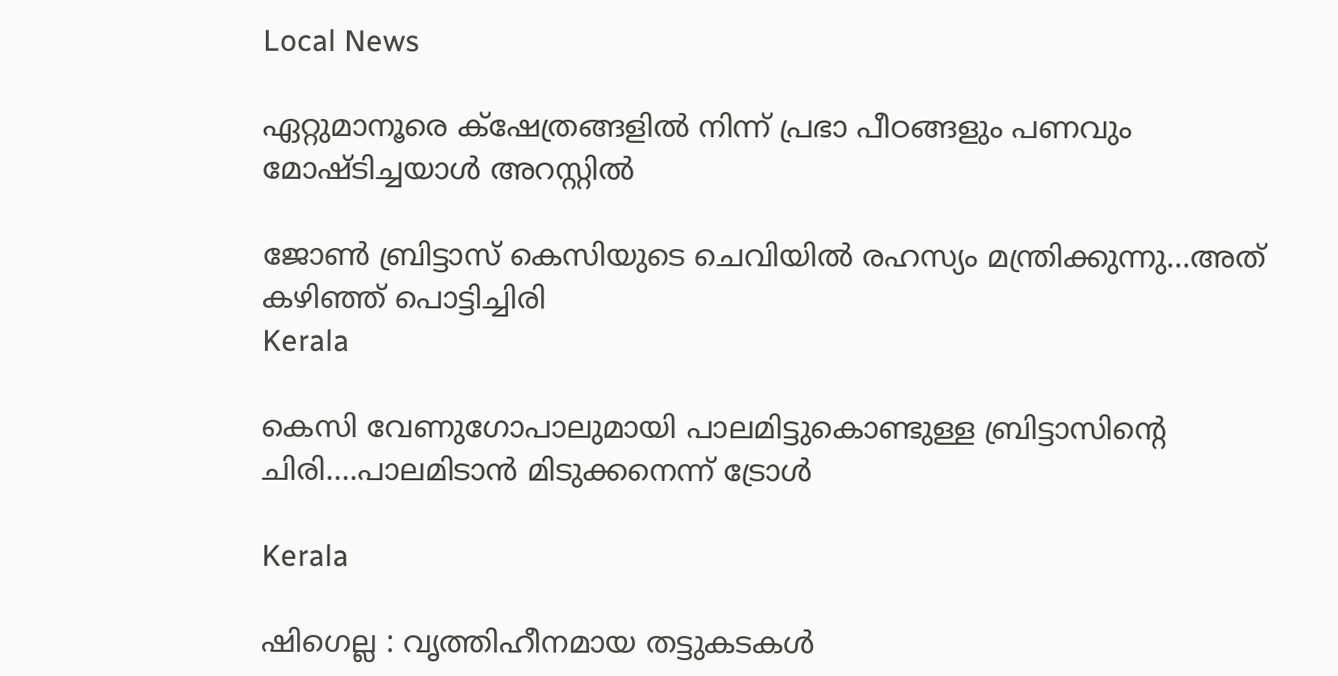Local News

ഏറ്റുമാനൂരെ ക്‌ഷേത്രങ്ങളില്‍ നിന്ന് പ്രഭാ പീഠങ്ങളും പണവും മോഷ്ടിച്ചയാള്‍ അറസ്റ്റില്‍

ജോണ്‍ ബ്രിട്ടാസ് കെസിയുടെ ചെവിയില്‍ രഹസ്യം മന്ത്രിക്കുന്നു...അത് കഴിഞ്ഞ് പൊട്ടിച്ചിരി
Kerala

കെസി വേണുഗോപാലുമായി പാലമിട്ടുകൊണ്ടുള്ള ബ്രിട്ടാസിന്റെ ചിരി….പാലമിടാന്‍ മിടുക്കനെന്ന് ട്രോള്‍

Kerala

ഷിഗെല്ല : വൃത്തിഹീനമായ തട്ടുകടകള്‍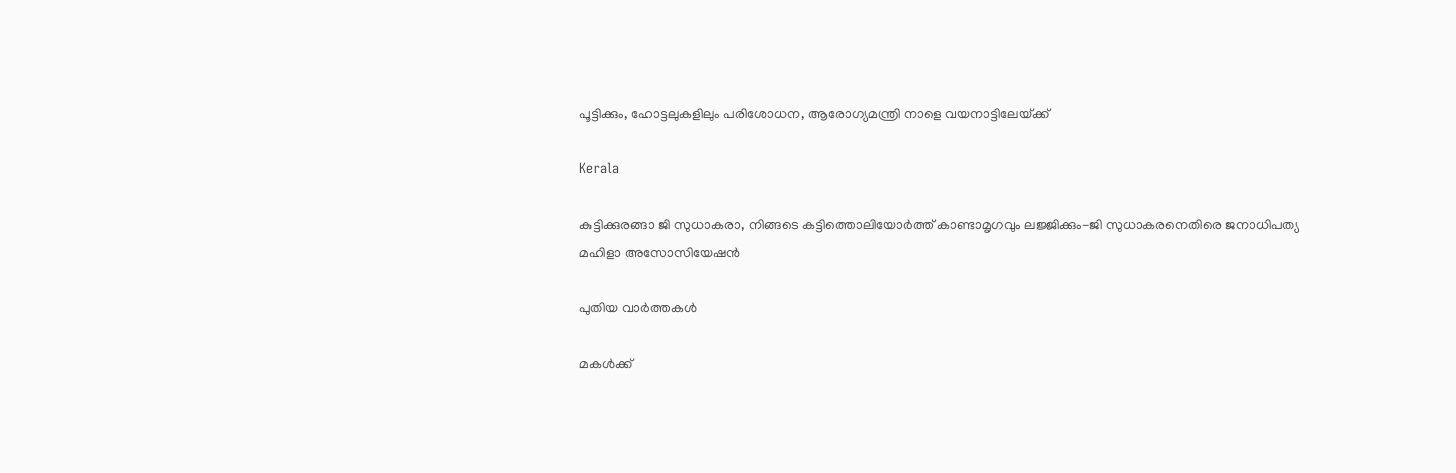പൂട്ടിക്കും, ഹോട്ടലുകളിലും പരിശോധന, ആരോഗ്യമന്ത്രി നാളെ വയനാട്ടിലേയ്‌ക്ക്

Kerala

കുട്ടിക്കുരങ്ങാ ജി സുധാകരാ, നിങ്ങടെ കട്ടിത്തൊലിയോര്‍ത്ത് കാണ്ടാമൃഗവും ലജ്ജിക്കും-ജി സുധാകരനെതിരെ ജനാധിപത്യ മഹിളാ അസോസിയേഷന്‍

പുതിയ വാര്‍ത്തകള്‍

മകള്‍ക്ക്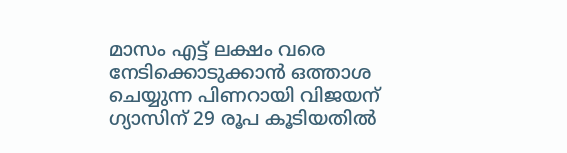മാസം എട്ട് ലക്ഷം വരെ നേടിക്കൊടുക്കാന്‍ ഒത്താശ ചെയ്യുന്ന പിണറായി വിജയന് ഗ്യാസിന് 29 രൂപ കൂടിയതില്‍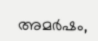അമര്‍ഷം,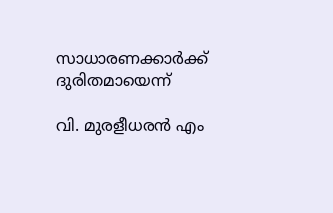സാധാരണക്കാര്‍ക്ക് ദുരിതമായെന്ന്

വി. മുരളീധരന്‍ എം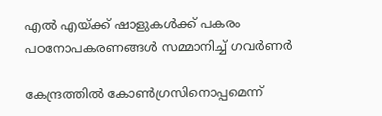എല്‍ എയ്‌ക്ക് ഷാളുകള്‍ക്ക് പകരം പഠനോപകരണങ്ങള്‍ സമ്മാനിച്ച് ഗവര്‍ണര്‍

കേന്ദ്രത്തില്‍ കോണ്‍ഗ്രസിനൊപ്പമെന്ന്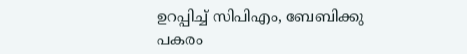ഉറപ്പിച്ച് സിപിഎം, ബേബിക്കു പകരം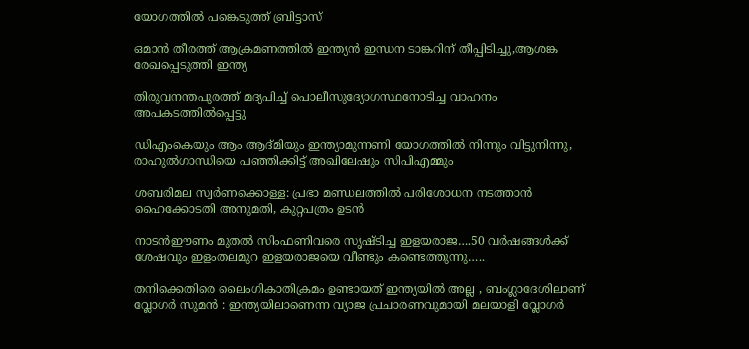യോഗത്തില്‍ പങ്കെടുത്ത് ബ്രിട്ടാസ്

ഒമാന്‍ തീരത്ത് ആക്രമണത്തില്‍ ഇന്ത്യന്‍ ഇന്ധന ടാങ്കറിന് തീപ്പിടിച്ചു,ആശങ്ക രേഖപ്പെടുത്തി ഇന്ത്യ

തിരുവനന്തപുരത്ത് മദ്യപിച്ച് പൊലീസുദ്യോഗസ്ഥനോടിച്ച വാഹനം അപകടത്തില്‍പ്പെട്ടു

ഡിഎംകെയും ആം ആദ്മിയും ഇന്ത്യാമുന്നണി യോഗത്തില്‍ നിന്നും വിട്ടുനിന്നു, രാഹുല്‍ഗാന്ധിയെ പഞ്ഞിക്കിട്ട് അഖിലേഷും സിപിഎമ്മും

ശബരിമല സ്വര്‍ണക്കൊള്ള: പ്രഭാ മണ്ഡലത്തില്‍ പരിശോധന നടത്താന്‍ ഹൈക്കോടതി അനുമതി, കുറ്റപത്രം ഉടന്‍

നാടന്‍ഈണം മുതല്‍ സിംഫണിവരെ സൃഷ്ടിച്ച ഇളയരാജ….50 വര്‍ഷങ്ങള്‍ക്ക് ശേഷവും ഇളംതലമുറ ഇളയരാജയെ വീണ്ടും കണ്ടെത്തുന്നു…..

തനിക്കെതിരെ ലൈംഗികാതിക്രമം ഉണ്ടായത് ഇന്ത്യയിൽ അല്ല , ബംഗ്ലാദേശിലാണ് വ്ലോഗർ സുമൻ : ഇന്ത്യയിലാണെന്ന വ്യാജ പ്രചാരണവുമായി മലയാളി വ്ലോഗർ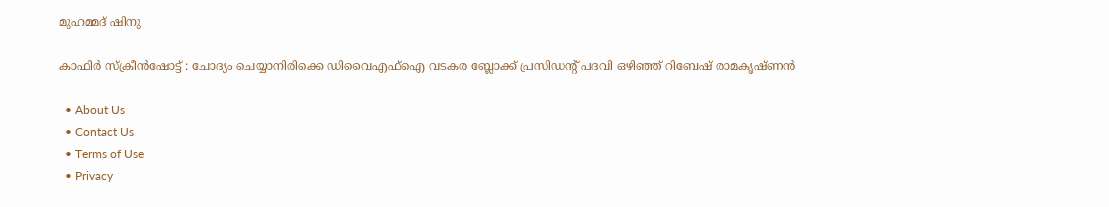മുഹമ്മദ് ഷിനു

കാഫിര്‍ സ്‌ക്രീന്‍ഷോട്ട് : ചോദ്യം ചെയ്യാനിരിക്കെ ഡിവൈഎഫ്‌ഐ വടകര ബ്ലോക്ക് പ്രസിഡന്റ് പദവി ഒഴിഞ്ഞ് റിബേഷ് രാമകൃഷ്ണന്‍

  • About Us
  • Contact Us
  • Terms of Use
  • Privacy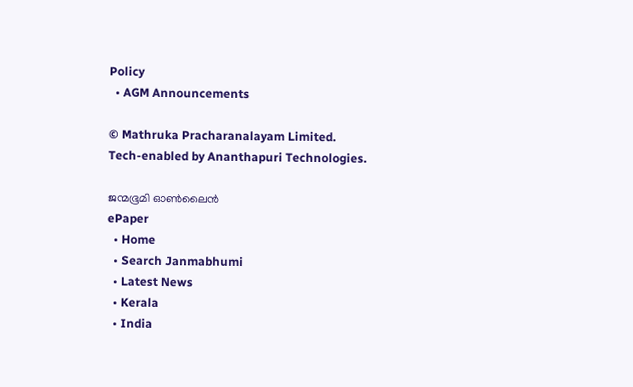Policy
  • AGM Announcements

© Mathruka Pracharanalayam Limited.
Tech-enabled by Ananthapuri Technologies.

ജന്മഭൂമി ഓണ്‍ലൈന്‍
ePaper
  • Home
  • Search Janmabhumi
  • Latest News
  • Kerala
  • India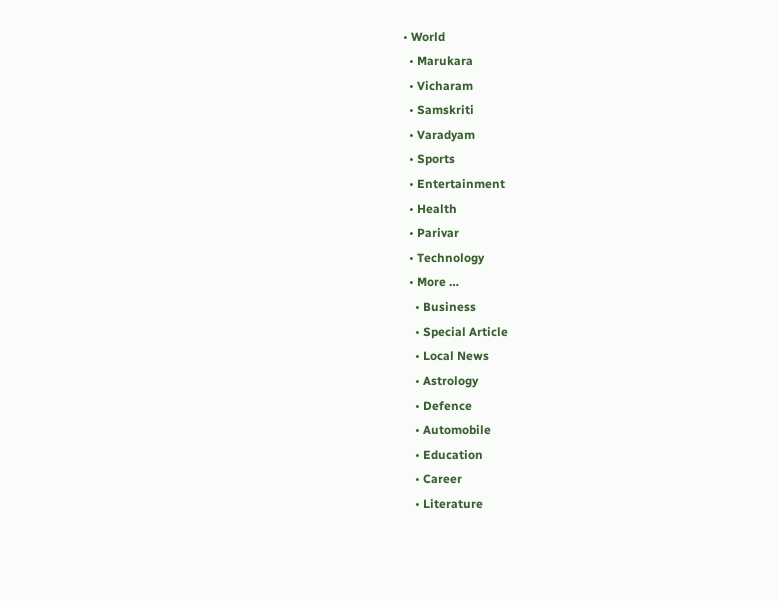• World
  • Marukara
  • Vicharam
  • Samskriti
  • Varadyam
  • Sports
  • Entertainment
  • Health
  • Parivar
  • Technology
  • More …
    • Business
    • Special Article
    • Local News
    • Astrology
    • Defence
    • Automobile
    • Education
    • Career
    • Literature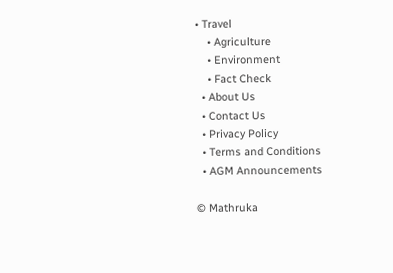• Travel
    • Agriculture
    • Environment
    • Fact Check
  • About Us
  • Contact Us
  • Privacy Policy
  • Terms and Conditions
  • AGM Announcements

© Mathruka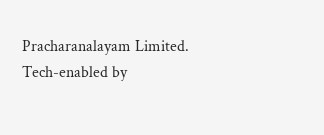Pracharanalayam Limited.
Tech-enabled by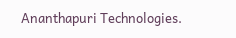Ananthapuri Technologies.